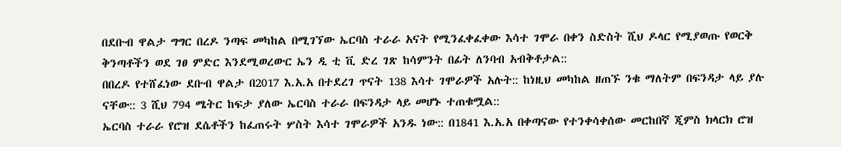በደቡብ ዋልታ ግግር በረዶ ንጣፍ መካከል በሚገኘው ኤርባስ ተራራ አናት የሚንፈቀፈቀው እሳተ ገሞራ በቀን ስድስት ሺህ ዶላር የሚያወጡ የወርቅ ቅንጣቶችን ወደ ገፀ ምድር እንደሚወረውር ኤን ዲ ቲ ቪ ድረ ገጽ ከሳምንት በፊት ለንባብ አብቅቶታል::
በበረዶ የተሸፈነው ደቡብ ዋልታ በ2017 እ.አ.አ በተደረገ ጥናት 138 እሳተ ገሞራዎች አሉት:: ከነዚህ መካከል ዘጠኙ ንቁ ማለትም በፍንዳታ ላይ ያሉ ናቸው:: 3 ሺህ 794 ሜትር ከፍታ ያለው ኤርባስ ተራራ በፍንዳታ ላይ መሆኑ ተጠቁሟል::
ኤርባስ ተራራ የሮዝ ደሴቶችን ከፈጠሩት ሦስት እሳተ ገሞራዎች አንዱ ነው:: በ1841 እ.አ.አ በቀጣናው የተንቀሳቀሰው መርከበኛ ጂምስ ክላርክ ሮዝ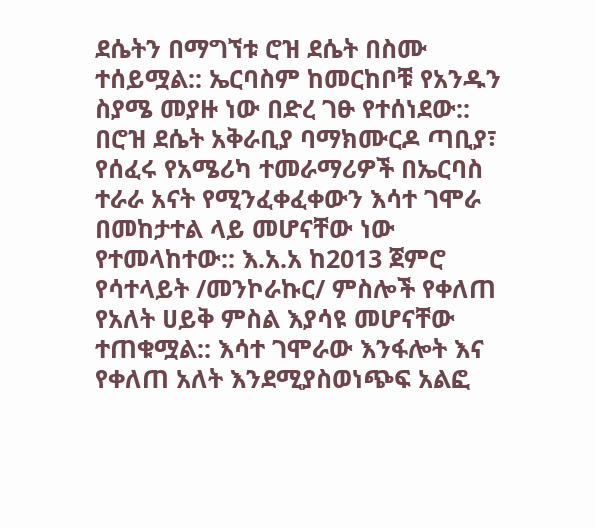ደሴትን በማግኘቱ ሮዝ ደሴት በስሙ ተሰይሟል:: ኤርባስም ከመርከቦቹ የአንዱን ስያሜ መያዙ ነው በድረ ገፁ የተሰነደው::
በሮዝ ደሴት አቅራቢያ ባማክሙርዶ ጣቢያ፣ የሰፈሩ የአሜሪካ ተመራማሪዎች በኤርባስ ተራራ አናት የሚንፈቀፈቀውን እሳተ ገሞራ በመከታተል ላይ መሆናቸው ነው የተመላከተው:: እ.አ.አ ከ2013 ጀምሮ የሳተላይት /መንኮራኩር/ ምስሎች የቀለጠ የአለት ሀይቅ ምስል እያሳዩ መሆናቸው ተጠቁሟል:: እሳተ ገሞራው እንፋሎት እና የቀለጠ አለት እንደሚያስወነጭፍ አልፎ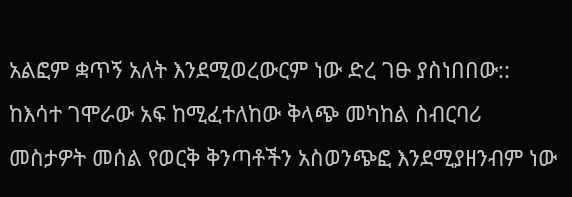አልፎም ቋጥኝ አለት እንደሚወረውርም ነው ድረ ገፁ ያስነበበው::
ከእሳተ ገሞራው አፍ ከሚፈተለከው ቅላጭ መካከል ስብርባሪ መስታዎት መሰል የወርቅ ቅንጣቶችን አስወንጭፎ እንደሚያዘንብም ነው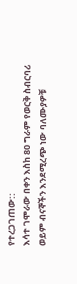የተረጋገጠው::
እሳተ ገሞራው በቀን እስከ 80 ግራም የወርቅ ስብርባሪ ወይም ብናኞችን እንደሚረጭ ነው ባለሙያዎቹ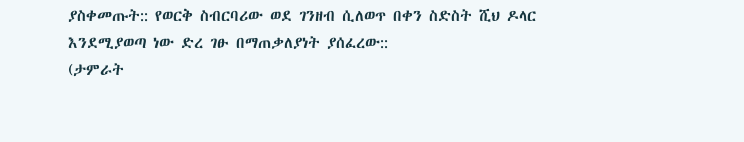ያስቀመጡት:: የወርቅ ስብርባሪው ወደ ገንዘብ ሲለወጥ በቀን ስድስት ሺህ ዶላር እንደሚያወጣ ነው ድረ ገፁ በማጠቃለያነት ያሰፈረው::
(ታምራት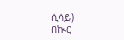ሲሳይ)
በኲር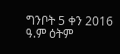ግንቦት 5 ቀን 2016 ዓ.ም ዕትም